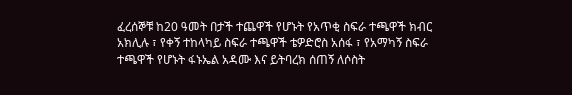ፈረሰኞቹ ከ20 ዓመት በታች ተጨዋች የሆኑት የአጥቂ ስፍራ ተጫዋች ክብር አክሊሉ ፣ የቀኝ ተከላካይ ስፍራ ተጫዋች ቴዎድሮስ አሰፋ ፣ የአማካኝ ስፍራ ተጫዋች የሆኑት ፋኑኤል አዳሙ እና ይትባረክ ሰጠኝ ለሶስት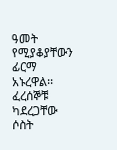ዓመት የሚያቆያቸውን ፊርማ አኑረዋል፡፡
ፈረሰኞቹ ካደረጋቸው ሶስት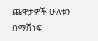ጨዋታዎች ሁለቱን በማሸነፍ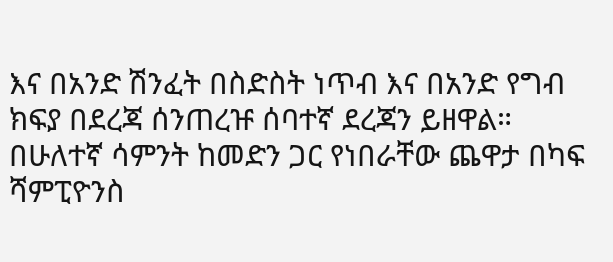እና በአንድ ሽንፈት በስድስት ነጥብ እና በአንድ የግብ ክፍያ በደረጃ ሰንጠረዡ ሰባተኛ ደረጃን ይዘዋል።
በሁለተኛ ሳምንት ከመድን ጋር የነበራቸው ጨዋታ በካፍ ሻምፒዮንስ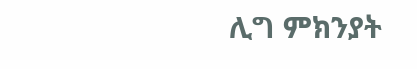ሊግ ምክንያት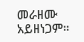መራዘሙ አይዘነጋም።